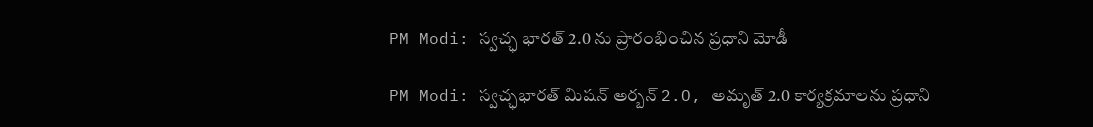PM Modi: స్వచ్ఛ భారత్ 2.0 ను ప్రారంభించిన ప్రధాని మోడీ

PM Modi: స్వచ్ఛభారత్ మిషన్ అర్బన్ 2.O, అమృత్ 2.0 కార్యక్రమాలను ప్రధాని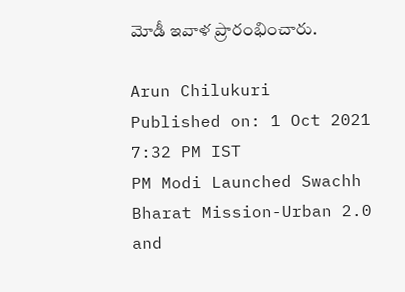మోడీ ఇవాళ ప్రారంభించారు.

Arun Chilukuri
Published on: 1 Oct 2021 7:32 PM IST
PM Modi Launched Swachh Bharat Mission-Urban 2.0 and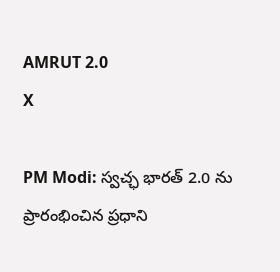AMRUT 2.0
X

PM Modi: స్వచ్ఛ భారత్ 2.0 ను ప్రారంభించిన ప్రధాని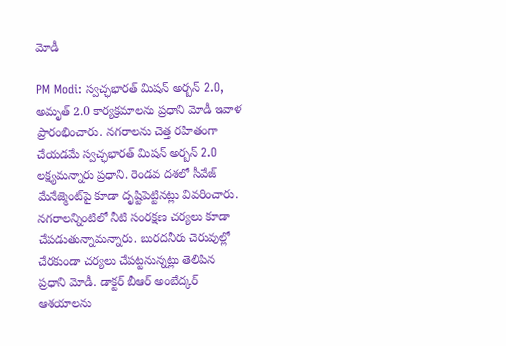మోడీ

PM Modi: స్వచ్ఛభారత్ మిషన్ అర్బన్ 2.O, అమృత్ 2.0 కార్యక్రమాలను ప్రధాని మోడీ ఇవాళ ప్రారంభించారు. నగరాలను చెత్త రహితంగా చేయడమే స్వచ్ఛభారత్ మిషన్ అర్బన్ 2.O లక్ష్యమన్నారు ప్రధాని. రెండవ దశలో సీవేజ్ మేనేజ్మెంట్‌పై కూడా దృష్టిపెట్టినట్లు వివరించారు. నగరాలన్నింటిలో నీటి సంరక్షణ చర్యలు కూడా చేపడుతున్నామన్నారు. బురదనీరు చెరువుల్లో చేరకుండా చర్యలు చేపట్టనున్నట్లు తెలిపిన ప్రధాని మోడీ. డాక్టర్ బీఆర్ అంబేద్కర్ ఆశయాలను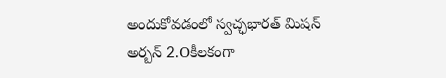అందుకోవడంలో స్వచ్ఛభారత్ మిషన్ అర్బన్ 2.Oకీలకంగా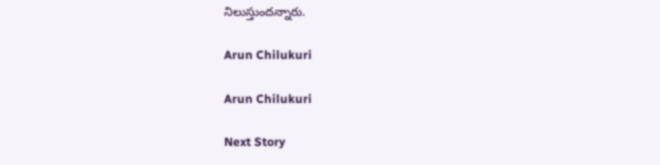నిలుస్తుందన్నారు.

Arun Chilukuri

Arun Chilukuri

Next Story